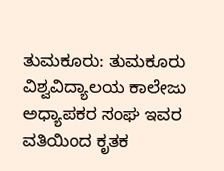ತುಮಕೂರು: ತುಮಕೂರು ವಿಶ್ವವಿದ್ಯಾಲಯ ಕಾಲೇಜು ಅಧ್ಯಾಪಕರ ಸಂಘ ಇವರ ವತಿಯಿಂದ ಕೃತಕ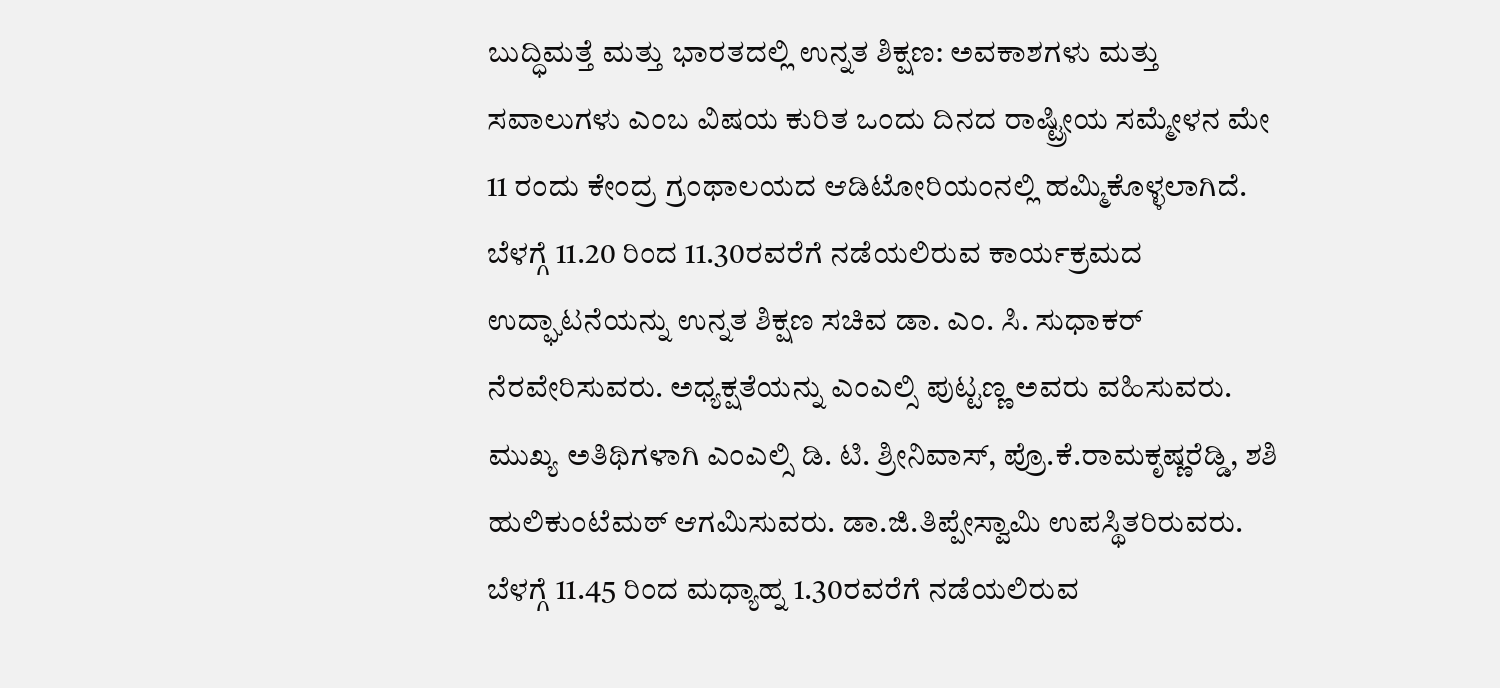ಬುದ್ಧಿಮತ್ತೆ ಮತ್ತು ಭಾರತದಲ್ಲಿ ಉನ್ನತ ಶಿಕ್ಷಣ: ಅವಕಾಶಗಳು ಮತ್ತು ಸವಾಲುಗಳು ಎಂಬ ವಿಷಯ ಕುರಿತ ಒಂದು ದಿನದ ರಾಷ್ಟ್ರೀಯ ಸಮ್ಮೇಳನ ಮೇ 11 ರಂದು ಕೇಂದ್ರ ಗ್ರಂಥಾಲಯದ ಆಡಿಟೋರಿಯಂನಲ್ಲಿ ಹಮ್ಮಿಕೊಳ್ಳಲಾಗಿದೆ.
ಬೆಳಗ್ಗೆ 11.20 ರಿಂದ 11.30ರವರೆಗೆ ನಡೆಯಲಿರುವ ಕಾರ್ಯಕ್ರಮದ ಉದ್ಘಾಟನೆಯನ್ನು ಉನ್ನತ ಶಿಕ್ಷಣ ಸಚಿವ ಡಾ. ಎಂ. ಸಿ. ಸುಧಾಕರ್ ನೆರವೇರಿಸುವರು. ಅಧ್ಯಕ್ಷತೆಯನ್ನು ಎಂಎಲ್ಸಿ ಪುಟ್ಟಣ್ಣ ಅವರು ವಹಿಸುವರು. ಮುಖ್ಯ ಅತಿಥಿಗಳಾಗಿ ಎಂಎಲ್ಸಿ ಡಿ. ಟಿ. ಶ್ರೀನಿವಾಸ್, ಪ್ರೊ.ಕೆ.ರಾಮಕೃಷ್ಣರೆಡ್ಡಿ, ಶಶಿ ಹುಲಿಕುಂಟೆಮಠ್ ಆಗಮಿಸುವರು. ಡಾ.ಜಿ.ತಿಪ್ಪೇಸ್ವಾಮಿ ಉಪಸ್ಥಿತರಿರುವರು.
ಬೆಳಗ್ಗೆ 11.45 ರಿಂದ ಮಧ್ಯಾಹ್ನ 1.30ರವರೆಗೆ ನಡೆಯಲಿರುವ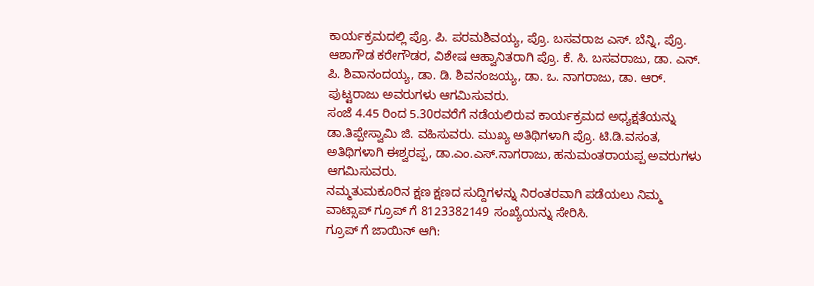ಕಾರ್ಯಕ್ರಮದಲ್ಲಿ ಪ್ರೊ. ಪಿ. ಪರಮಶಿವಯ್ಯ, ಪ್ರೊ. ಬಸವರಾಜ ಎಸ್. ಬೆನ್ನಿ, ಪ್ರೊ. ಆಶಾಗೌಡ ಕರೇಗೌಡರ, ವಿಶೇಷ ಆಹ್ವಾನಿತರಾಗಿ ಪ್ರೊ. ಕೆ. ಸಿ. ಬಸವರಾಜು, ಡಾ. ಎನ್. ಪಿ. ಶಿವಾನಂದಯ್ಯ, ಡಾ. ಡಿ. ಶಿವನಂಜಯ್ಯ, ಡಾ. ಒ. ನಾಗರಾಜು, ಡಾ. ಆರ್. ಪುಟ್ಟರಾಜು ಅವರುಗಳು ಆಗಮಿಸುವರು.
ಸಂಜೆ 4.45 ರಿಂದ 5.30ರವರೆಗೆ ನಡೆಯಲಿರುವ ಕಾರ್ಯಕ್ರಮದ ಅಧ್ಯಕ್ಷತೆಯನ್ನು ಡಾ.ತಿಪ್ಪೇಸ್ವಾಮಿ ಜಿ. ವಹಿಸುವರು. ಮುಖ್ಯ ಅತಿಥಿಗಳಾಗಿ ಪ್ರೊ. ಟಿ.ಡಿ.ವಸಂತ, ಅತಿಥಿಗಳಾಗಿ ಈಶ್ವರಪ್ಪ, ಡಾ.ಎಂ.ಎಸ್.ನಾಗರಾಜು, ಹನುಮಂತರಾಯಪ್ಪ ಅವರುಗಳು ಆಗಮಿಸುವರು.
ನಮ್ಮತುಮಕೂರಿನ ಕ್ಷಣ ಕ್ಷಣದ ಸುದ್ದಿಗಳನ್ನು ನಿರಂತರವಾಗಿ ಪಡೆಯಲು ನಿಮ್ಮ ವಾಟ್ಸಾಪ್ ಗ್ರೂಪ್ ಗೆ 8123382149 ಸಂಖ್ಯೆಯನ್ನು ಸೇರಿಸಿ.
ಗ್ರೂಪ್ ಗೆ ಜಾಯಿನ್ ಆಗಿ: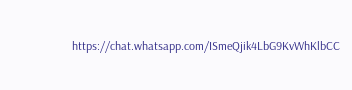https://chat.whatsapp.com/ISmeQjik4LbG9KvWhKlbCC